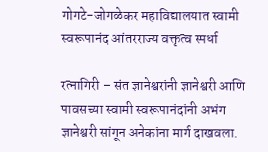गोगटे-जोगळेकर महाविद्यालयात स्वामी स्वरूपानंद आंतरराज्य वक्तृत्व स्पर्धा

रत्नागिरी – संत ज्ञानेश्वरांनी ज्ञानेश्वरी आणि पावसच्या स्वामी स्वरूपानंदांनी अभंग ज्ञानेश्वरी सांगून अनेकांना मार्ग दाखवला.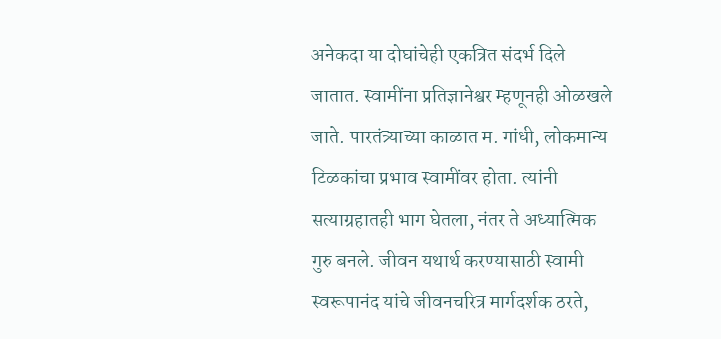अनेकदा या दोघांचेही एकत्रित संदर्भ दिले जातात. स्वामींना प्रतिज्ञानेश्वर म्हणूनही ओळखले जाते. पारतंत्र्याच्या काळात म. गांधी, लोकमान्य टिळकांचा प्रभाव स्वामींवर होता. त्यांनी सत्याग्रहातही भाग घेतला, नंतर ते अध्यात्मिक गुरु बनले. जीवन यथार्थ करण्यासाठी स्वामी स्वरूपानंद यांचे जीवनचरित्र मार्गदर्शक ठरते,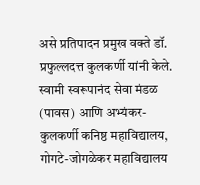असे प्रतिपादन प्रमुख वक्ते डॉ. प्रफुल्लदत्त कुलकर्णी यांनी केले.
स्वामी स्वरूपानंद सेवा मंडळ (पावस) आणि अभ्यंकर-कुलकर्णी कनिष्ठ महाविद्यालय, गोगटे-जोगळेकर महाविद्यालय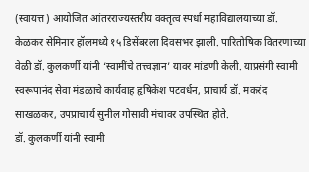(स्वायत्त) आयोजित आंतरराज्यस्तरीय वक्तृत्व स्पर्धा महाविद्यालयाच्या डॉ. केळकर सेमिनार हॉलमध्ये १५ डिसेंबरला दिवसभर झाली. पारितोषिक वितरणाच्या वेळी डॉ. कुलकर्णी यांनी ‘स्वामींचे तत्त्वज्ञान’ यावर मांडणी केली. याप्रसंगी स्वामी स्वरूपानंद सेवा मंडळाचे कार्यवाह हृषिकेश पटवर्धन, प्राचार्य डॉ. मकरंद साखळकर, उपप्राचार्य सुनील गोसावी मंचावर उपस्थित होते.
डॉ. कुलकर्णी यांनी स्वामी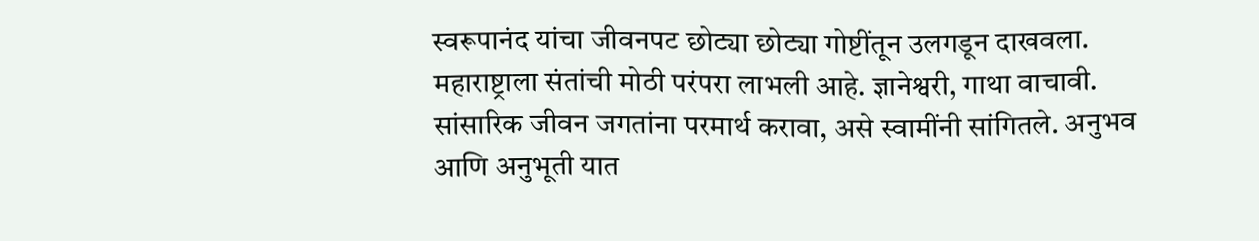स्वरूपानंद यांचा जीवनपट छोट्या छोट्या गोष्टींतून उलगडून दाखवला. महाराष्ट्राला संतांची मोठी परंपरा लाभली आहे. ज्ञानेश्वरी, गाथा वाचावी. सांसारिक जीवन जगतांना परमार्थ करावा, असे स्वामींनी सांगितले. अनुभव आणि अनुभूती यात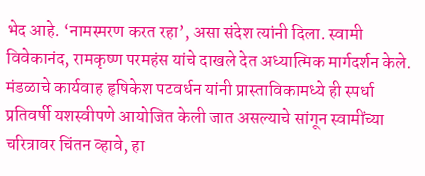भेद आहे. ‘नामस्मरण करत रहा’, असा संदेश त्यांनी दिला. स्वामी विवेकानंद, रामकृष्ण परमहंस यांचे दाखले देत अध्यात्मिक मार्गदर्शन केले.
मंडळाचे कार्यवाह हृषिकेश पटवर्धन यांनी प्रास्ताविकामध्ये ही स्पर्धा प्रतिवर्षी यशस्वीपणे आयोजित केली जात असल्याचे सांगून स्वामींच्या चरित्रावर चिंतन व्हावे, हा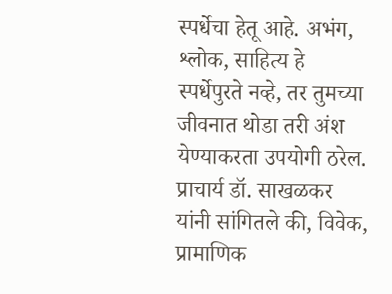स्पर्धेचा हेतू आहे. अभंग, श्लोक, साहित्य हे स्पर्धेपुरते नव्हे, तर तुमच्या जीवनात थोडा तरी अंश येण्याकरता उपयोगी ठरेल.
प्राचार्य डॉ. साखळकर यांनी सांगितले की, विवेक, प्रामाणिक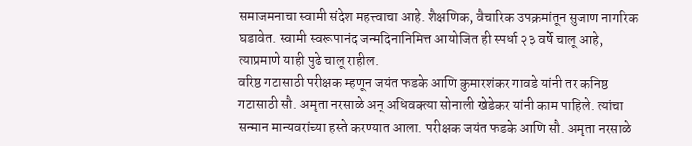समाजमनाचा स्वामी संदेश महत्त्वाचा आहे. शैक्षणिक, वैचारिक उपक्रमांतून सुजाण नागरिक घडावेत. स्वामी स्वरूपानंद जन्मदिनानिमित्त आयोजित ही स्पर्धा २३ वर्षे चालू आहे, त्याप्रमाणे याही पुढे चालू राहील.
वरिष्ठ गटासाठी परीक्षक म्हणून जयंत फडके आणि कुमारशंकर गावडे यांनी तर कनिष्ठ गटासाठी सौ. अमृता नरसाळे अन् अधिवक्त्या सोनाली खेडेकर यांनी काम पाहिले. त्यांचा सन्मान मान्यवरांच्या हस्ते करण्यात आला. परीक्षक जयंत फडके आणि सौ. अमृता नरसाळे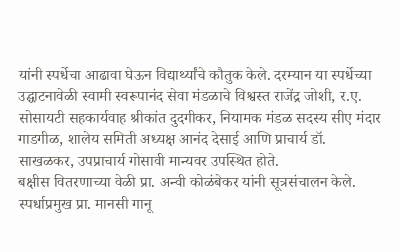यांनी स्पर्धेचा आढावा घेऊन विद्यार्थ्यांचे कौतुक केले. दरम्यान या स्पर्धेच्या उद्घाटनावेळी स्वामी स्वरूपानंद सेवा मंडळाचे विश्वस्त राजेंद्र जोशी, र.ए. सोसायटी सहकार्यवाह श्रीकांत दुदगीकर, नियामक मंडळ सदस्य सीए मंदार गाडगीळ, शालेय समिती अध्यक्ष आनंद देसाई आणि प्राचार्य डॉ. साखळकर, उपप्राचार्य गोसावी मान्यवर उपस्थित होते.
बक्षीस वितरणाच्या वेळी प्रा. अन्वी कोळंबेकर यांनी सूत्रसंचालन केले. स्पर्धाप्रमुख प्रा. मानसी गानू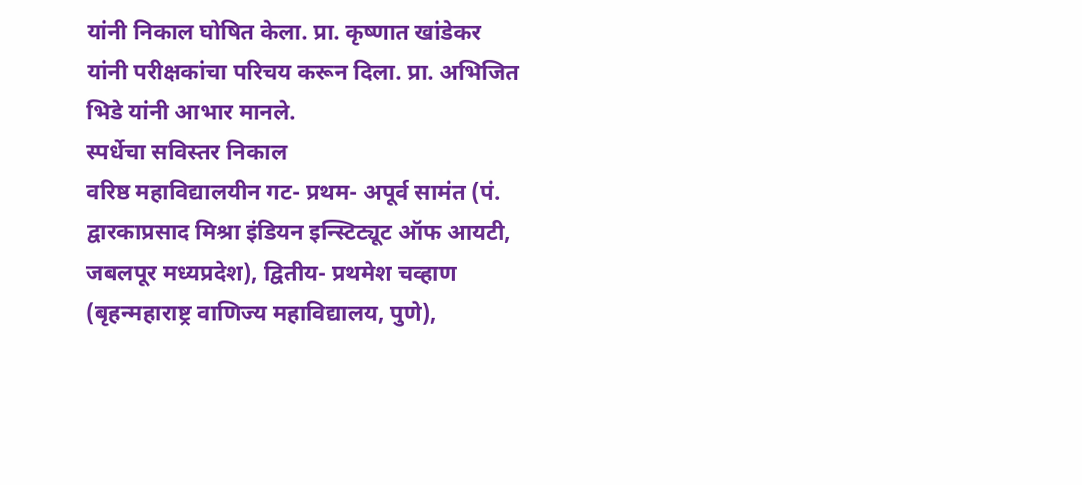यांनी निकाल घोषित केला. प्रा. कृष्णात खांडेकर यांनी परीक्षकांचा परिचय करून दिला. प्रा. अभिजित भिडे यांनी आभार मानले.
स्पर्धेचा सविस्तर निकाल
वरिष्ठ महाविद्यालयीन गट- प्रथम- अपूर्व सामंत (पं. द्वारकाप्रसाद मिश्रा इंडियन इन्स्टिट्यूट ऑफ आयटी, जबलपूर मध्यप्रदेश), द्वितीय- प्रथमेश चव्हाण (बृहन्महाराष्ट्र वाणिज्य महाविद्यालय, पुणे),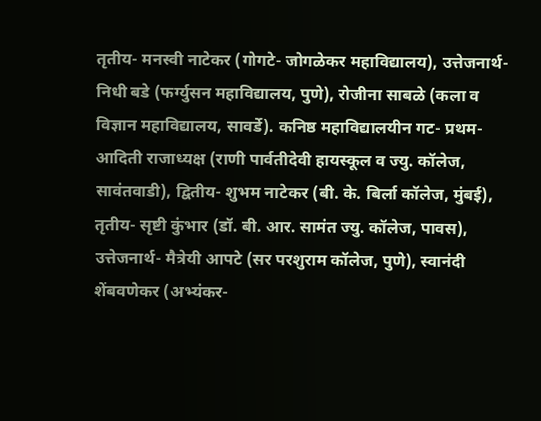तृतीय- मनस्वी नाटेकर (गोगटे- जोगळेकर महाविद्यालय), उत्तेजनार्थ- निधी बडे (फर्ग्युसन महाविद्यालय, पुणे), रोजीना साबळे (कला व विज्ञान महाविद्यालय, सावर्डे). कनिष्ठ महाविद्यालयीन गट- प्रथम- आदिती राजाध्यक्ष (राणी पार्वतीदेवी हायस्कूल व ज्यु. कॉलेज, सावंतवाडी), द्वितीय- शुभम नाटेकर (बी. के. बिर्ला कॉलेज, मुंबई), तृतीय- सृष्टी कुंभार (डॉ. बी. आर. सामंत ज्यु. कॉलेज, पावस), उत्तेजनार्थ- मैत्रेयी आपटे (सर परशुराम कॉलेज, पुणे), स्वानंदी शेंबवणेकर (अभ्यंकर-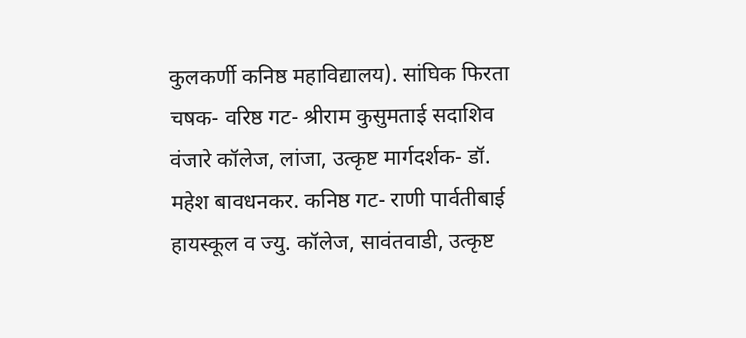कुलकर्णी कनिष्ठ महाविद्यालय). सांघिक फिरता चषक- वरिष्ठ गट- श्रीराम कुसुमताई सदाशिव वंजारे कॉलेज, लांजा, उत्कृष्ट मार्गदर्शक- डॉ. महेश बावधनकर. कनिष्ठ गट- राणी पार्वतीबाई हायस्कूल व ज्यु. कॉलेज, सावंतवाडी, उत्कृष्ट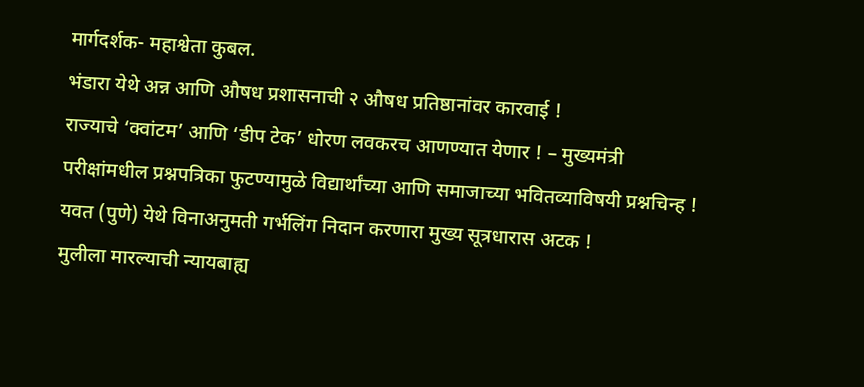मार्गदर्शक- महाश्वेता कुबल.
भंडारा येथे अन्न आणि औषध प्रशासनाची २ औषध प्रतिष्ठानांवर कारवाई !
राज्याचे ‘क्वांटम’ आणि ‘डीप टेक’ धोरण लवकरच आणण्यात येणार ! – मुख्यमंत्री
परीक्षांमधील प्रश्नपत्रिका फुटण्यामुळे विद्यार्थांच्या आणि समाजाच्या भवितव्याविषयी प्रश्नचिन्ह !
यवत (पुणे) येथे विनाअनुमती गर्भलिंग निदान करणारा मुख्य सूत्रधारास अटक !
मुलीला मारल्याची न्यायबाह्य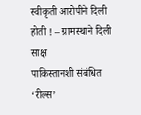स्वीकृती आरोपीने दिली होती ! – ग्रामस्थाने दिली साक्ष
पाकिस्तानशी संबंधित ‘रील्स’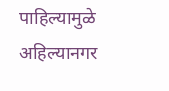पाहिल्यामुळे अहिल्यानगर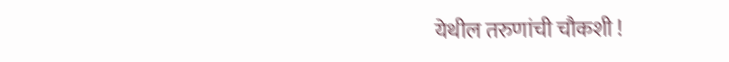येथील तरुणांची चौकशी !